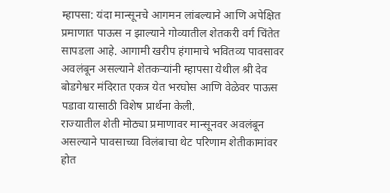म्हापसा: यंदा मान्सूनचे आगमन लांबल्याने आणि अपेक्षित प्रमाणात पाऊस न झाल्याने गोव्यातील शेतकरी वर्ग चिंतेत सापडला आहे. आगामी खरीप हंगामाचे भवितव्य पावसावर अवलंबून असल्याने शेतकऱ्यांनी म्हापसा येथील श्री देव बोडगेश्वर मंदिरात एकत्र येत भरघोस आणि वेळेवर पाऊस पडावा यासाठी विशेष प्रार्थना केली.
राज्यातील शेती मोठ्या प्रमाणावर मान्सूनवर अवलंबून असल्याने पावसाच्या विलंबाचा थेट परिणाम शेतीकामांवर होत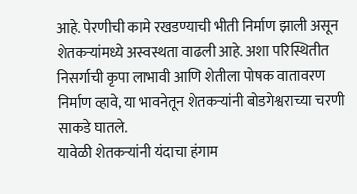आहे. पेरणीची कामे रखडण्याची भीती निर्माण झाली असून शेतकऱ्यांमध्ये अस्वस्थता वाढली आहे. अशा परिस्थितीत निसर्गाची कृपा लाभावी आणि शेतीला पोषक वातावरण निर्माण व्हावे, या भावनेतून शेतकऱ्यांनी बोडगेश्वराच्या चरणी साकडे घातले.
यावेळी शेतकऱ्यांनी यंदाचा हंगाम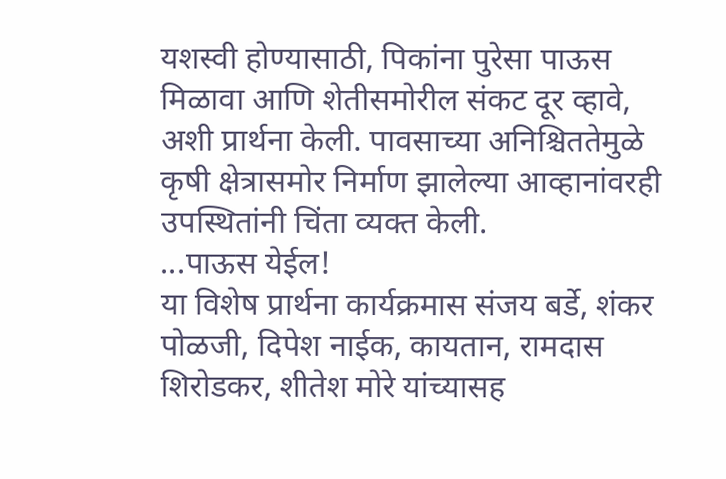यशस्वी होण्यासाठी, पिकांना पुरेसा पाऊस मिळावा आणि शेतीसमोरील संकट दूर व्हावे, अशी प्रार्थना केली. पावसाच्या अनिश्चिततेमुळे कृषी क्षेत्रासमोर निर्माण झालेल्या आव्हानांवरही उपस्थितांनी चिंता व्यक्त केली.
...पाऊस येईल!
या विशेष प्रार्थना कार्यक्रमास संजय बर्डे, शंकर पोळजी, दिपेश नाईक, कायतान, रामदास शिरोडकर, शीतेश मोरे यांच्यासह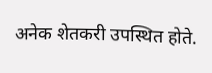अनेक शेतकरी उपस्थित होते.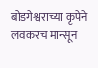बोडगेश्वराच्या कृपेने लवकरच मान्सून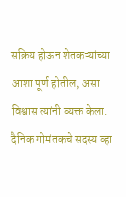सक्रिय होऊन शेतकऱ्यांच्या आशा पूर्ण होतील, असा विश्वास त्यांनी व्यक्त केला.
दैनिक गोमंतकचे सदस्य व्हा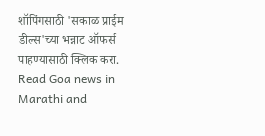शॉपिंगसाठी 'सकाळ प्राईम डील्स'च्या भन्नाट ऑफर्स पाहण्यासाठी क्लिक करा.
Read Goa news in Marathi and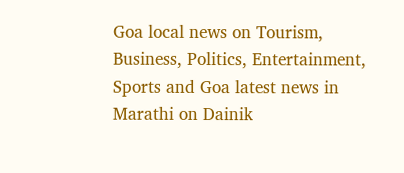Goa local news on Tourism, Business, Politics, Entertainment, Sports and Goa latest news in Marathi on Dainik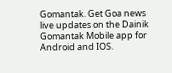Gomantak. Get Goa news live updates on the Dainik Gomantak Mobile app for Android and IOS.